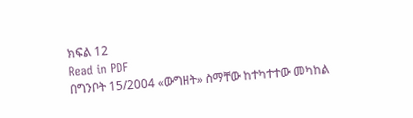ክፍል 12
Read in PDF
በግንቦት 15/2004 «ውግዘት» ስማቸው ከተካተተው መካከል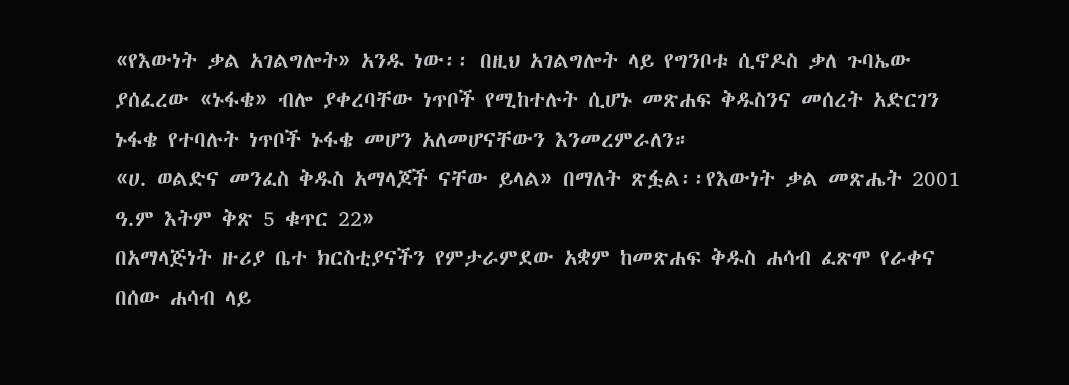«የእውነት ቃል አገልግሎት» አንዱ ነው፡፡ በዚህ አገልግሎት ላይ የግንቦቱ ሲኖዶስ ቃለ ጉባኤው ያሰፈረው «ኑፋቄ» ብሎ ያቀረባቸው ነጥቦች የሚከተሉት ሲሆኑ መጽሐፍ ቅዱስንና መሰረት አድርገን ኑፋቄ የተባሉት ነጥቦች ኑፋቄ መሆን አለመሆናቸውን እንመረምራለን።
«ሀ. ወልድና መንፈስ ቅዱስ አማላጆች ናቸው ይላል» በማለት ጽፏል፡፡የእውነት ቃል መጽሔት 2001 ዓ.ም እትም ቅጽ 5 ቁጥር 22»
በአማላጅነት ዙሪያ ቤተ ክርስቲያናችን የምታራምደው አቋም ከመጽሐፍ ቅዱስ ሐሳብ ፈጽሞ የራቀና በሰው ሐሳብ ላይ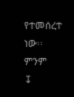የተመሰረተ ነው፡፡ ምንም
↧